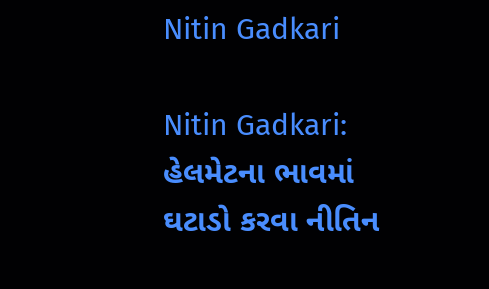Nitin Gadkari

Nitin Gadkari: હેલમેટના ભાવમાં ઘટાડો કરવા નીતિન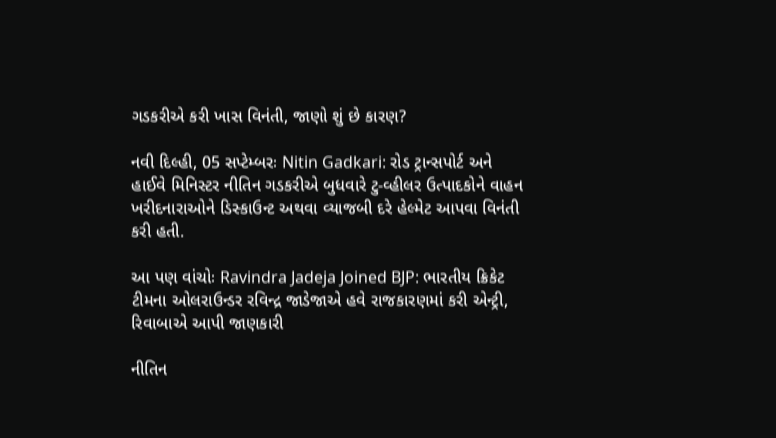ગડકરીએ કરી ખાસ વિનંતી, જાણો શું છે કારણ?

નવી દિલ્હી, 05 સપ્ટેમ્બરઃ Nitin Gadkari: રોડ ટ્રાન્સપોર્ટ અને હાઈવે મિનિસ્ટર નીતિન ગડકરીએ બુધવારે ટુ-વ્હીલર ઉત્પાદકોને વાહન ખરીદનારાઓને ડિસ્કાઉન્ટ અથવા વ્યાજબી દરે હેલ્મેટ આપવા વિનંતી કરી હતી.

આ પણ વાંચોઃ Ravindra Jadeja Joined BJP: ભારતીય ક્રિકેટ ટીમના ઓલરાઉન્ડર રવિન્દ્ર જાડેજાએ હવે રાજકારણમાં કરી એન્ટ્રી, રિવાબાએ આપી જાણકારી

નીતિન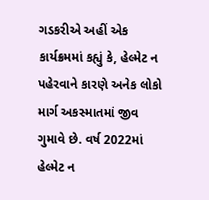ગડકરીએ અહીં એક કાર્યક્રમમાં કહ્યું કે, હેલ્મેટ ન પહેરવાને કારણે અનેક લોકો માર્ગ અકસ્માતમાં જીવ ગુમાવે છે. વર્ષ 2022માં હેલ્મેટ ન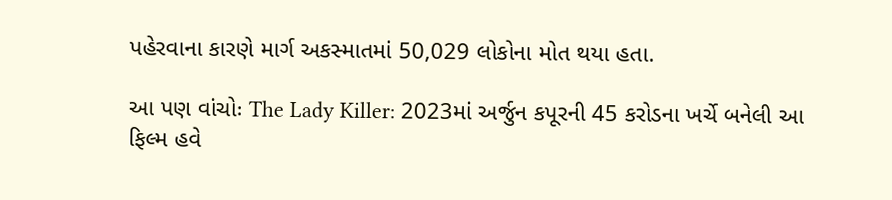પહેરવાના કારણે માર્ગ અકસ્માતમાં 50,029 લોકોના મોત થયા હતા.

આ પણ વાંચોઃ The Lady Killer: 2023માં અર્જુન કપૂરની 45 કરોડના ખર્ચે બનેલી આ ફિલ્મ હવે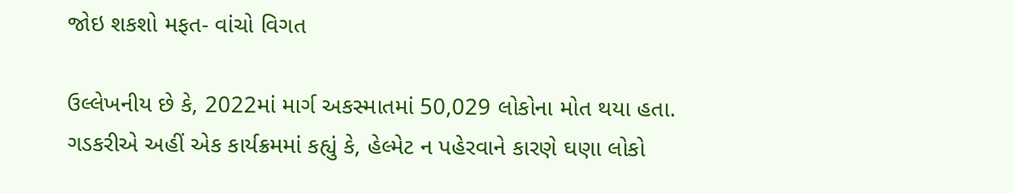જોઇ શકશો મફત- વાંચો વિગત

ઉલ્લેખનીય છે કે, 2022માં માર્ગ અકસ્માતમાં 50,029 લોકોના મોત થયા હતા. ગડકરીએ અહીં એક કાર્યક્રમમાં કહ્યું કે, હેલ્મેટ ન પહેરવાને કારણે ઘણા લોકો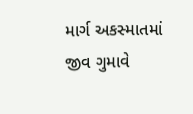માર્ગ અકસ્માતમાં જીવ ગુમાવે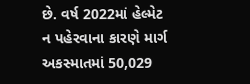છે. વર્ષ 2022માં હેલ્મેટ ન પહેરવાના કારણે માર્ગ અકસ્માતમાં 50,029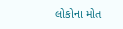લોકોના મોત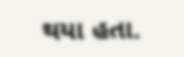થયા હતા.